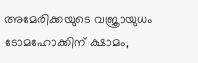അമേരിക്കയുടെ വജ്രായുധം ടോമഹോക്കിന് ക്ഷാമം,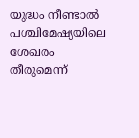യുദ്ധം നീണ്ടാൽ പശ്ചിമേഷ്യയിലെ ശേഖരം തീരുമെന്ന്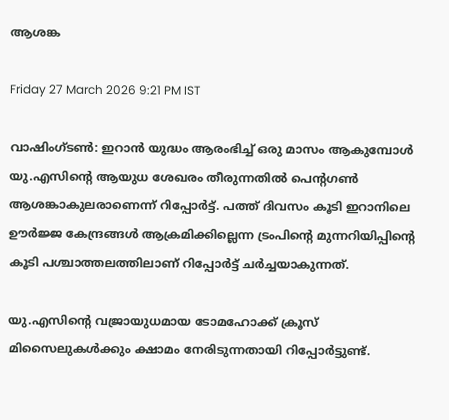ആശങ്ക

Friday 27 March 2026 9:21 PM IST

വാഷിംഗ്ടൺ: ഇറാൻ യുദ്ധം ആരംഭിച്ച് ഒരു മാസം ആകുമ്പോൾ യു.എസിന്റെ ആയുധ ശേഖരം തീ‌രുന്നതിൽ പെന്റഗൺ ആശങ്കാകുലരാണെന്ന് റിപ്പോർട്ട്. പത്ത് ദിവസം കൂടി ഇറാനിലെ ഊർജ്ജ കേന്ദ്രങ്ങൾ ആക്രമിക്കില്ലെന്ന ട്രംപിന്റെ മുന്നറിയിപ്പിന്റെ കൂടി പശ്ചാത്തലത്തിലാണ് റിപ്പോർട്ട് ചർച്ചയാകുന്നത്.

യു.എസിന്റെ വജ്രായുധമായ ടോമഹോക്ക് ക്രൂസ് മിസൈലുകൾക്കും ക്ഷാമം നേരിടുന്നതായി റിപ്പോർട്ടുണ്ട്.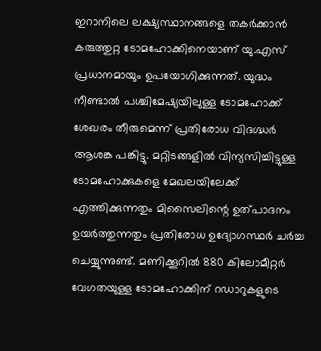ഇറാനിലെ ലക്ഷ്യസ്ഥാനങ്ങളെ തകർക്കാൻ കരുത്തുറ്റ ടോമഹോക്കിനെയാണ് യു.എസ് പ്രധാനമായും ഉപയോഗിക്കുന്നത്. യുദ്ധം നീണ്ടാൽ പശ്ചിമേഷ്യയിലുള്ള ടോമഹോക്ക് ശേഖരം തീരുമെന്ന് പ്രതിരോധ വിദഗ്ദ്ധർ ആശങ്ക പങ്കിട്ടു. മറ്റിടങ്ങളിൽ വിന്യസിച്ചിട്ടുള്ള ടോമഹോക്കുകളെ മേഖലയിലേക്ക് എത്തിക്കുന്നതും മിസൈലിന്റെ ഉത്പാദനം ഉയർത്തുന്നതും പ്രതിരോധ ഉദ്യോഗസ്ഥർ ചർച്ച ചെയ്യുന്നുണ്ട്. മണിക്കൂറിൽ 880 കിലോമീറ്റർ വേഗതയുള്ള ടോമഹോക്കിന് റഡാറുകളുടെ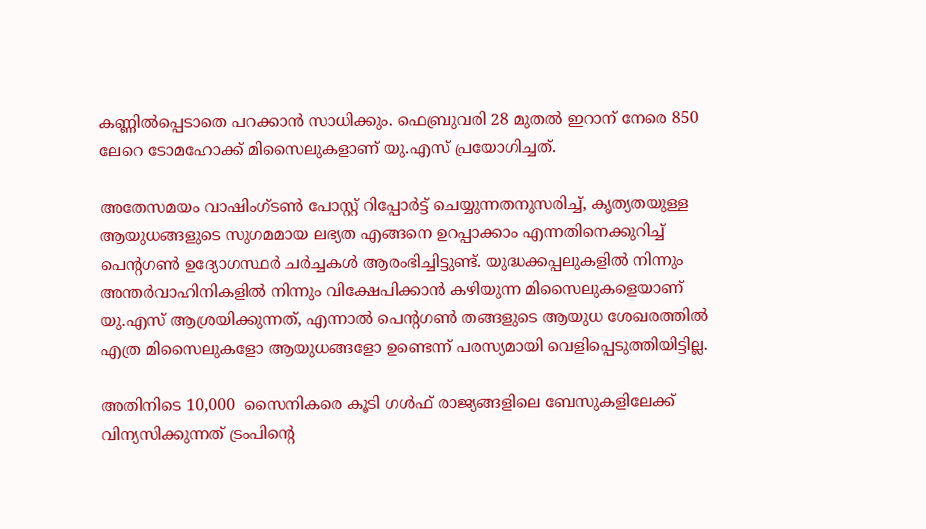കണ്ണിൽപ്പെടാതെ പറക്കാൻ സാധിക്കും. ഫെബ്രുവരി 28 മുതൽ ഇറാന് നേരെ 850 ലേറെ ടോമഹോക്ക് മിസൈലുകളാണ് യു.എസ് പ്രയോഗിച്ചത്.

അതേസമയം വാഷിംഗ്ടൺ പോസ്റ്റ് റിപ്പോർട്ട് ചെയ്യുന്നതനുസരിച്ച്, കൃത്യതയുള്ള ആയുധങ്ങളുടെ സുഗമമായ ലഭ്യത എങ്ങനെ ഉറപ്പാക്കാം എന്നതിനെക്കുറിച്ച് പെന്റഗൺ ഉദ്യോഗസ്ഥർ ചർച്ചകൾ ആരംഭിച്ചിട്ടുണ്ട്. യുദ്ധക്കപ്പലുകളിൽ നിന്നും അന്തർവാഹിനികളിൽ നിന്നും വിക്ഷേപിക്കാൻ കഴിയുന്ന മിസൈലുകളെയാണ് യു.എസ് ആശ്രയിക്കുന്നത്, എന്നാൽ പെന്റഗൺ തങ്ങളുടെ ആയുധ ശേഖരത്തിൽ എത്ര മിസൈലുകളോ ആയുധങ്ങളോ ഉണ്ടെന്ന് പരസ്യമായി വെളിപ്പെടുത്തിയിട്ടില്ല.

അതിനിടെ 10,000  സൈനികരെ കൂടി ഗൾഫ് രാജ്യങ്ങളിലെ ബേസുകളിലേക്ക് വിന്യസിക്കുന്നത് ട്രംപിന്റെ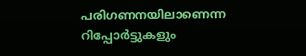പരിഗണനയിലാണെന്ന റിപ്പോ‌ർട്ടുകളും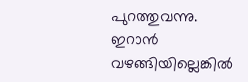പുറത്തുവന്നു.  ഇറാൻ വഴങ്ങിയില്ലെങ്കിൽ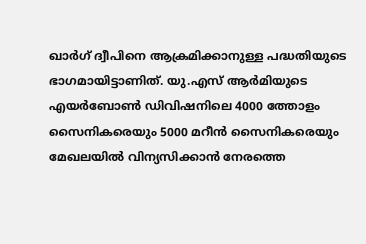ഖാർഗ് ദ്വീപിനെ ആക്രമിക്കാനുള്ള പദ്ധതിയുടെ ഭാഗമായിട്ടാണിത്. യു.എസ് ആർമിയുടെ എയർബോൺ ഡിവിഷനിലെ 4000 ത്തോളം സൈനികരെയും 5000 മറീൻ സൈനികരെയും മേഖലയിൽ വിന്യസിക്കാൻ നേരത്തെ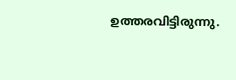ഉത്തരവിട്ടിരുന്നു.